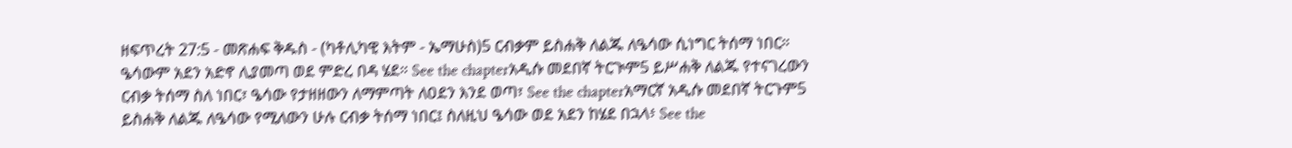ዘፍጥረት 27:5 - መጽሐፍ ቅዱስ - (ካቶሊካዊ እትም - ኤማሁስ)5 ርብቃም ይስሐቅ ለልጁ ለዔሳው ሲነግር ትሰማ ነበር። ዔሳውም አደን አድኖ ሊያመጣ ወደ ምድረ በዳ ሄደ። See the chapterአዲሱ መደበኛ ትርጒም5 ይሥሐቅ ለልጁ የተናገረውን ርብቃ ትሰማ ስለ ነበር፣ ዔሳው የታዘዘውን ለማምጣት ለዐደን እንደ ወጣ፣ See the chapterአማርኛ አዲሱ መደበኛ ትርጉም5 ይስሐቅ ለልጁ ለዔሳው የሚለውን ሁሉ ርብቃ ትሰማ ነበር፤ ስለዚህ ዔሳው ወደ አደን ከሄደ በኋላ፥ See the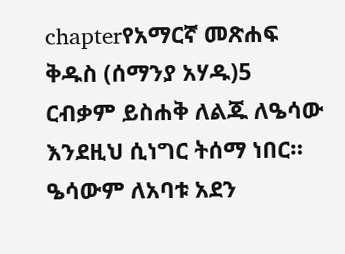chapterየአማርኛ መጽሐፍ ቅዱስ (ሰማንያ አሃዱ)5 ርብቃም ይስሐቅ ለልጁ ለዔሳው እንደዚህ ሲነግር ትሰማ ነበር። ዔሳውም ለአባቱ አደን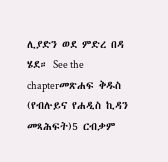ሊያድን ወደ ምድረ በዳ ሄደ። See the chapterመጽሐፍ ቅዱስ (የብሉይና የሐዲስ ኪዳን መጻሕፍት)5 ርብቃም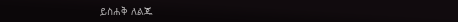ይስሐቅ ለልጁ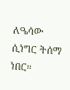ለዔሳው ሲነግር ትሰማ ነበር።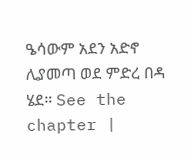ዔሳውም አደን አድኖ ሊያመጣ ወደ ምድረ በዳ ሄደ። See the chapter |